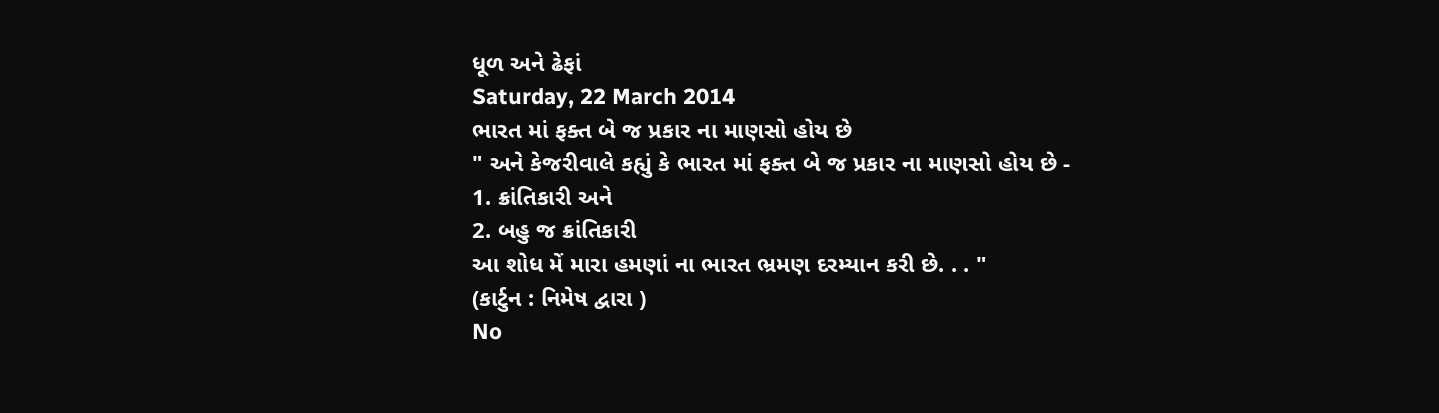ધૂળ અને ઢેફાં
Saturday, 22 March 2014
ભારત માં ફક્ત બે જ પ્રકાર ના માણસો હોય છે
" અને કેજરીવાલે કહ્યું કે ભારત માં ફક્ત બે જ પ્રકાર ના માણસો હોય છે -
1. ક્રાંતિકારી અને
2. બહુ જ ક્રાંતિકારી
આ શોધ મેં મારા હમણાં ના ભારત ભ્રમણ દરમ્યાન કરી છે. . . "
(કાર્ટુન : નિમેષ દ્વારા )
No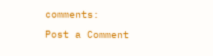comments:
Post a Comment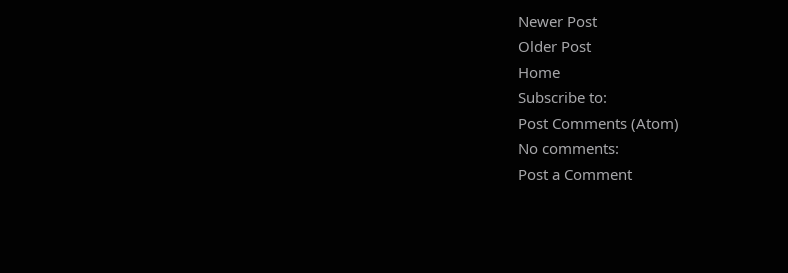Newer Post
Older Post
Home
Subscribe to:
Post Comments (Atom)
No comments:
Post a Comment